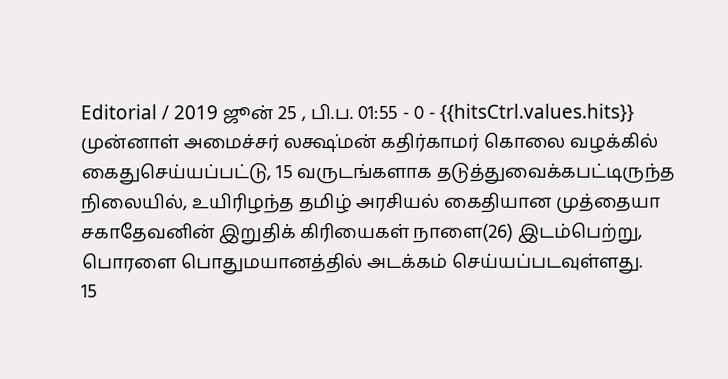Editorial / 2019 ஜூன் 25 , பி.ப. 01:55 - 0 - {{hitsCtrl.values.hits}}
முன்னாள் அமைச்சர் லக்ஷ்மன் கதிர்காமர் கொலை வழக்கில் கைதுசெய்யப்பட்டு, 15 வருடங்களாக தடுத்துவைக்கபட்டிருந்த நிலையில், உயிரிழந்த தமிழ் அரசியல் கைதியான முத்தையா சகாதேவனின் இறுதிக் கிரியைகள் நாளை(26) இடம்பெற்று, பொரளை பொதுமயானத்தில் அடக்கம் செய்யப்படவுள்ளது.
15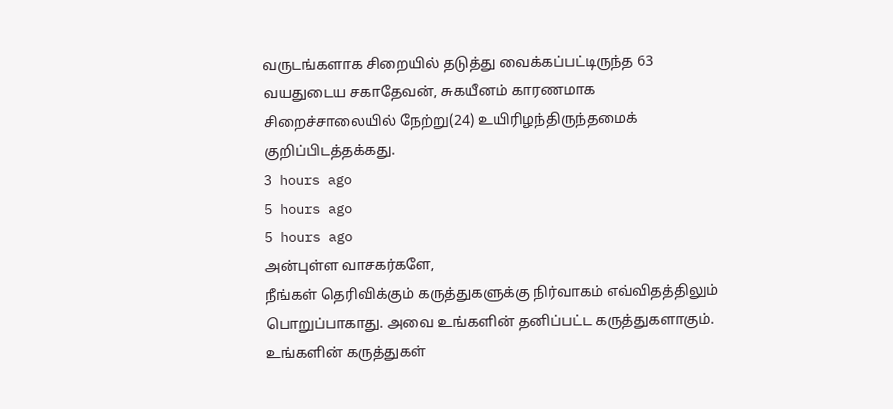வருடங்களாக சிறையில் தடுத்து வைக்கப்பட்டிருந்த 63 வயதுடைய சகாதேவன், சுகயீனம் காரணமாக சிறைச்சாலையில் நேற்று(24) உயிரிழந்திருந்தமைக் குறிப்பிடத்தக்கது.
3 hours ago
5 hours ago
5 hours ago
அன்புள்ள வாசகர்களே,
நீங்கள் தெரிவிக்கும் கருத்துகளுக்கு நிர்வாகம் எவ்விதத்திலும் பொறுப்பாகாது. அவை உங்களின் தனிப்பட்ட கருத்துகளாகும். உங்களின் கருத்துகள்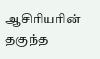ஆசிரியரின் தகுந்த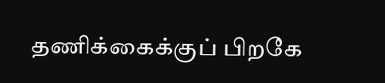தணிக்கைக்குப் பிறகே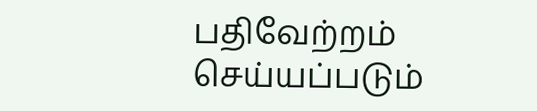பதிவேற்றம் செய்யப்படும்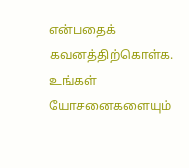என்பதைக் கவனத்திற்கொள்க. உங்கள் யோசனைகளையும்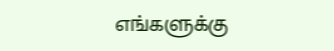எங்களுக்கு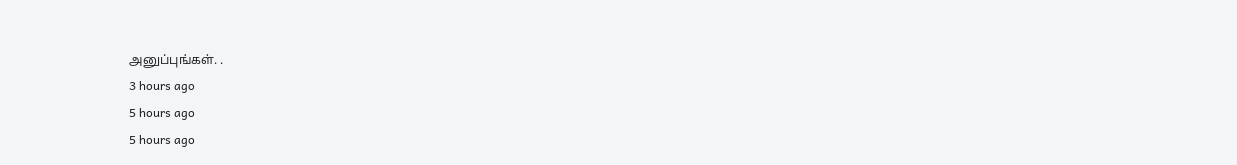அனுப்புங்கள். .
3 hours ago
5 hours ago
5 hours ago